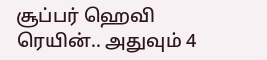சூப்பர் ஹெவி ரெயின்.. அதுவும் 4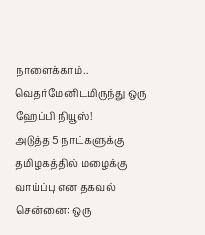நாளைக்காம்.. வெதர்மேனிடமிருந்து ஒரு ஹேப்பி நியூஸ்!
அடுத்த 5 நாட்களுக்கு தமிழகத்தில் மழைக்கு வாய்ப்பு என தகவல்
சென்னை: ஒரு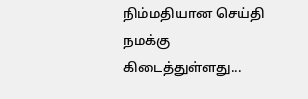நிம்மதியான செய்தி நமக்கு கிடைத்துள்ளது...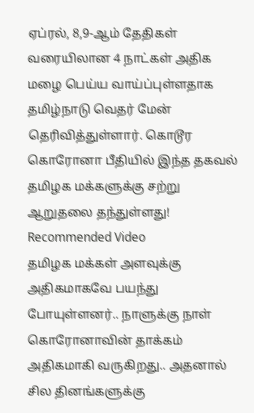ஏப்ரல், 8,9-ஆம் தேதிகள் வரையிலான 4 நாட்கள் அதிக மழை பெய்ய வாய்ப்புள்ளதாக தமிழ்நாடு வெதர் மேன் தெரிவித்துள்ளார். கொடூர கொரோனா பீதியில் இந்த தகவல் தமிழக மக்களுக்கு சற்று ஆறுதலை தந்துள்ளது!
Recommended Video
தமிழக மக்கள் அளவுக்கு அதிகமாகவே பயந்து போயுள்ளனர்.. நாளுக்கு நாள் கொரோனாவின் தாக்கம் அதிகமாகி வருகிறது.. அதனால் சில தினங்களுக்கு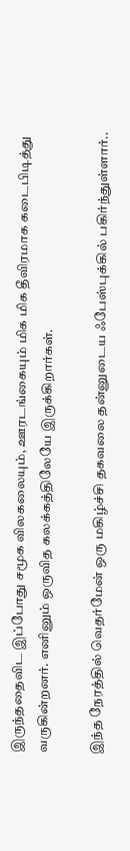இருந்ததைவிட இப்போது சமூக விலகலையும், ஊரடங்கையும் மிக மிக தீவிரமாக கடைபிடித்து வருகின்றனர். எனினும் ஒருவித கலக்கத்திலேயே இருக்கிறார்கள்.

இந்த நேரத்தில் வெதர்மேன் ஒரு மகிழ்ச்சி தகவலை தன்னுடைய ஃபேஸ்புக்கில் பகிர்ந்துள்ளார்..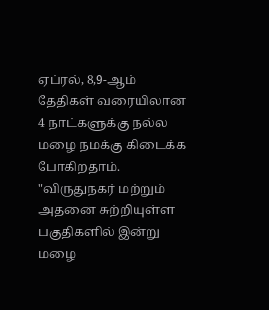ஏப்ரல், 8,9-ஆம் தேதிகள் வரையிலான 4 நாட்களுக்கு நல்ல மழை நமக்கு கிடைக்க போகிறதாம்.
"விருதுநகர் மற்றும் அதனை சுற்றியுள்ள பகுதிகளில் இன்று மழை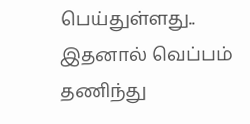பெய்துள்ளது.. இதனால் வெப்பம் தணிந்து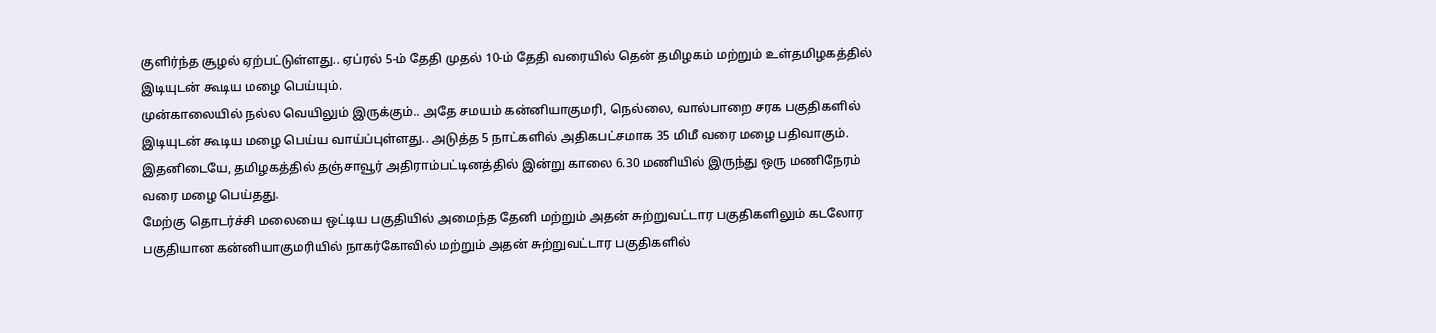குளிர்ந்த சூழல் ஏற்பட்டுள்ளது.. ஏப்ரல் 5-ம் தேதி முதல் 10-ம் தேதி வரையில் தென் தமிழகம் மற்றும் உள்தமிழகத்தில் இடியுடன் கூடிய மழை பெய்யும்.
முன்காலையில் நல்ல வெயிலும் இருக்கும்.. அதே சமயம் கன்னியாகுமரி, நெல்லை, வால்பாறை சரக பகுதிகளில் இடியுடன் கூடிய மழை பெய்ய வாய்ப்புள்ளது.. அடுத்த 5 நாட்களில் அதிகபட்சமாக 35 மிமீ வரை மழை பதிவாகும். இதனிடையே, தமிழகத்தில் தஞ்சாவூர் அதிராம்பட்டினத்தில் இன்று காலை 6.30 மணியில் இருந்து ஒரு மணிநேரம் வரை மழை பெய்தது.
மேற்கு தொடர்ச்சி மலையை ஒட்டிய பகுதியில் அமைந்த தேனி மற்றும் அதன் சுற்றுவட்டார பகுதிகளிலும் கடலோர பகுதியான கன்னியாகுமரியில் நாகர்கோவில் மற்றும் அதன் சுற்றுவட்டார பகுதிகளில்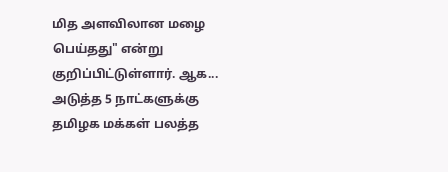மித அளவிலான மழை பெய்தது" என்று குறிப்பிட்டுள்ளார். ஆக... அடுத்த 5 நாட்களுக்கு தமிழக மக்கள் பலத்த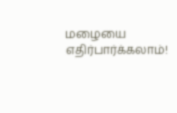மழையை எதிர்பார்க்கலாம்!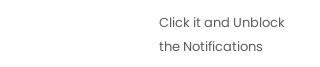Click it and Unblock the Notifications